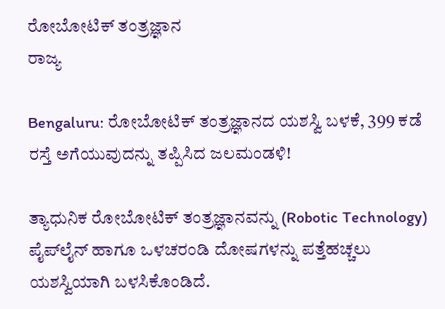ರೋಬೋಟಿಕ್ ತಂತ್ರಜ್ಞಾನ
ರಾಜ್ಯ

Bengaluru: ರೋಬೋಟಿಕ್ ತಂತ್ರಜ್ಞಾನದ ಯಶಸ್ವಿ ಬಳಕೆ, 399 ಕಡೆ ರಸ್ತೆ ಅಗೆಯುವುದನ್ನು ತಪ್ಪಿಸಿದ ಜಲಮಂಡಳಿ!

ತ್ಯಾಧುನಿಕ ರೋಬೋಟಿಕ್ ತಂತ್ರಜ್ಞಾನವನ್ನು (Robotic Technology) ಪೈಪ್‌ಲೈನ್ ಹಾಗೂ ಒಳಚರಂಡಿ ದೋಷಗಳನ್ನು ಪತ್ತೆಹಚ್ಚಲು ಯಶಸ್ವಿಯಾಗಿ ಬಳಸಿಕೊಂಡಿದೆ.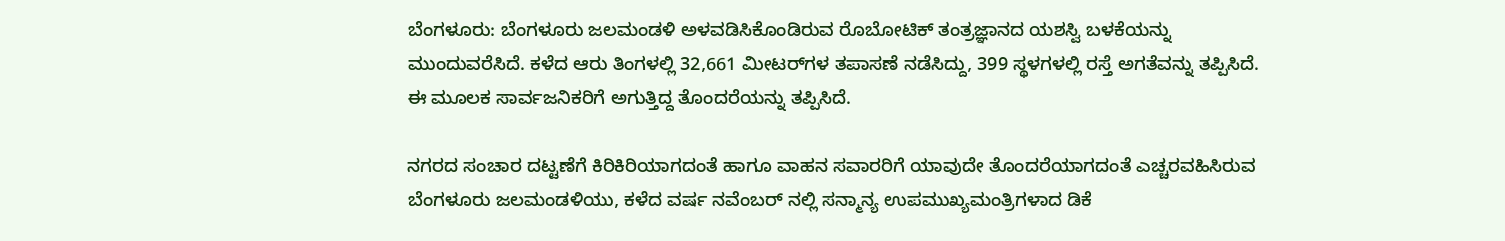ಬೆಂಗಳೂರು: ಬೆಂಗಳೂರು ಜಲಮಂಡಳಿ ಅಳವಡಿಸಿಕೊಂಡಿರುವ ರೊಬೋಟಿಕ್‌ ತಂತ್ರಜ್ಞಾನದ ಯಶಸ್ವಿ ಬಳಕೆಯನ್ನು ಮುಂದುವರೆಸಿದೆ. ಕಳೆದ ಆರು ತಿಂಗಳಲ್ಲಿ 32,661 ಮೀಟರ್‌ಗಳ ತಪಾಸಣೆ ನಡೆಸಿದ್ದು, 399 ಸ್ಥಳಗಳಲ್ಲಿ ರಸ್ತೆ ಅಗತೆವನ್ನು ತಪ್ಪಿಸಿದೆ. ಈ ಮೂಲಕ ಸಾರ್ವಜನಿಕರಿಗೆ ಅಗುತ್ತಿದ್ದ ತೊಂದರೆಯನ್ನು ತಪ್ಪಿಸಿದೆ.

ನಗರದ ಸಂಚಾರ ದಟ್ಟಣೆಗೆ ಕಿರಿಕಿರಿಯಾಗದಂತೆ ಹಾಗೂ ವಾಹನ ಸವಾರರಿಗೆ ಯಾವುದೇ ತೊಂದರೆಯಾಗದಂತೆ ಎಚ್ಚರವಹಿಸಿರುವ ಬೆಂಗಳೂರು ಜಲಮಂಡಳಿಯು, ಕಳೆದ ವರ್ಷ ನವೆಂಬರ್‌ ನಲ್ಲಿ ಸನ್ಮಾನ್ಯ ಉಪಮುಖ್ಯಮಂತ್ರಿಗಳಾದ ಡಿಕೆ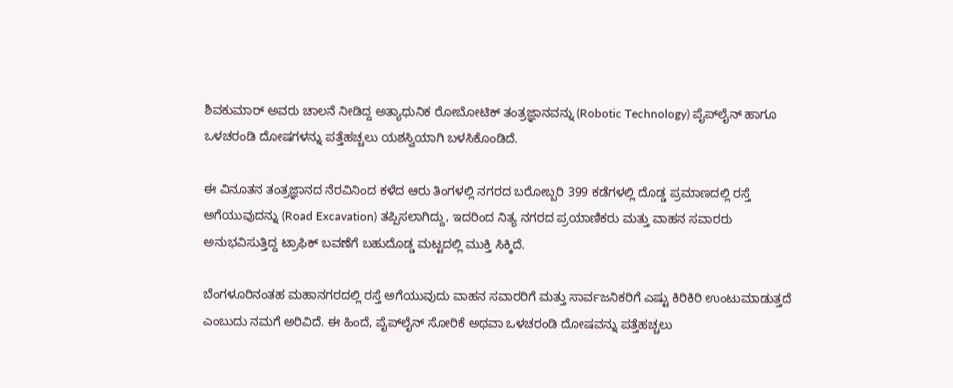ಶಿವಕುಮಾರ್‌ ಅವರು ಚಾಲನೆ ನೀಡಿದ್ದ ಅತ್ಯಾಧುನಿಕ ರೋಬೋಟಿಕ್ ತಂತ್ರಜ್ಞಾನವನ್ನು (Robotic Technology) ಪೈಪ್‌ಲೈನ್ ಹಾಗೂ ಒಳಚರಂಡಿ ದೋಷಗಳನ್ನು ಪತ್ತೆಹಚ್ಚಲು ಯಶಸ್ವಿಯಾಗಿ ಬಳಸಿಕೊಂಡಿದೆ.

ಈ ವಿನೂತನ ತಂತ್ರಜ್ಞಾನದ ನೆರವಿನಿಂದ ಕಳೆದ ಆರು ತಿಂಗಳಲ್ಲಿ ನಗರದ ಬರೋಬ್ಬರಿ 399 ಕಡೆಗಳಲ್ಲಿ ದೊಡ್ಡ ಪ್ರಮಾಣದಲ್ಲಿ ರಸ್ತೆ ಅಗೆಯುವುದನ್ನು (Road Excavation) ತಪ್ಪಿಸಲಾಗಿದ್ದು, ಇದರಿಂದ ನಿತ್ಯ ನಗರದ ಪ್ರಯಾಣಿಕರು ಮತ್ತು ವಾಹನ ಸವಾರರು ಅನುಭವಿಸುತ್ತಿದ್ದ ಟ್ರಾಫಿಕ್ ಬವಣೆಗೆ ಬಹುದೊಡ್ಡ ಮಟ್ಟದಲ್ಲಿ ಮುಕ್ತಿ ಸಿಕ್ಕಿದೆ.

ಬೆಂಗಳೂರಿನಂತಹ ಮಹಾನಗರದಲ್ಲಿ ರಸ್ತೆ ಅಗೆಯುವುದು ವಾಹನ ಸವಾರರಿಗೆ ಮತ್ತು ಸಾರ್ವಜನಿಕರಿಗೆ ಎಷ್ಟು ಕಿರಿಕಿರಿ ಉಂಟುಮಾಡುತ್ತದೆ ಎಂಬುದು ನಮಗೆ ಅರಿವಿದೆ. ಈ ಹಿಂದೆ, ಪೈಪ್‌ಲೈನ್ ಸೋರಿಕೆ ಅಥವಾ ಒಳಚರಂಡಿ ದೋಷವನ್ನು ಪತ್ತೆಹಚ್ಚಲು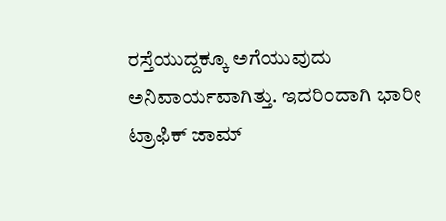ರಸ್ತೆಯುದ್ದಕ್ಕೂ ಅಗೆಯುವುದು ಅನಿವಾರ್ಯವಾಗಿತ್ತು. ಇದರಿಂದಾಗಿ ಭಾರೀ ಟ್ರಾಫಿಕ್ ಜಾಮ್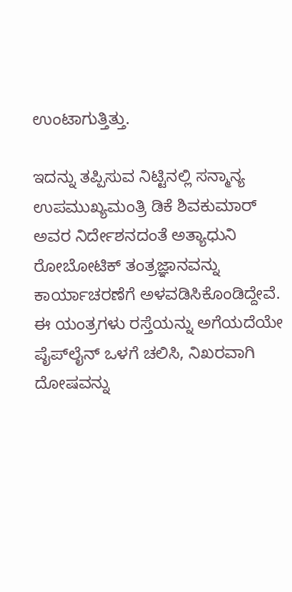ಉಂಟಾಗುತ್ತಿತ್ತು.

ಇದನ್ನು ತಪ್ಪಿಸುವ ನಿಟ್ಟಿನಲ್ಲಿ ಸನ್ಮಾನ್ಯ ಉಪಮುಖ್ಯಮಂತ್ರಿ ಡಿಕೆ ಶಿವಕುಮಾರ್‌ ಅವರ ನಿರ್ದೇಶನದಂತೆ ಅತ್ಯಾಧುನಿ ರೋಬೋಟಿಕ್ ತಂತ್ರಜ್ಞಾನವನ್ನು ಕಾರ್ಯಾಚರಣೆಗೆ ಅಳವಡಿಸಿಕೊಂಡಿದ್ದೇವೆ. ಈ ಯಂತ್ರಗಳು ರಸ್ತೆಯನ್ನು ಅಗೆಯದೆಯೇ ಪೈಪ್‌ಲೈನ್ ಒಳಗೆ ಚಲಿಸಿ, ನಿಖರವಾಗಿ ದೋಷವನ್ನು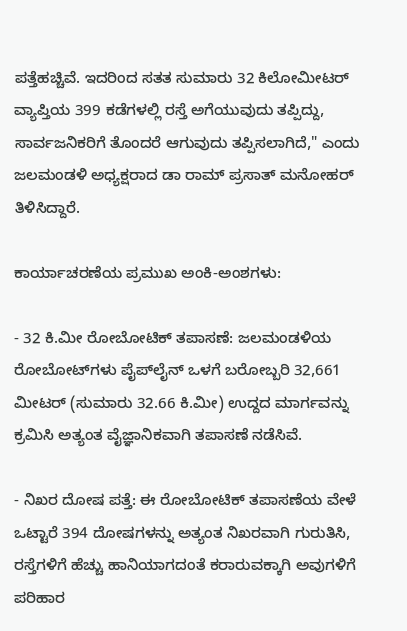ಪತ್ತೆಹಚ್ಚಿವೆ. ಇದರಿಂದ ಸತತ ಸುಮಾರು 32 ಕಿಲೋಮೀಟರ್‌ ವ್ಯಾಪ್ತಿಯ 399 ಕಡೆಗಳಲ್ಲಿ ರಸ್ತೆ ಅಗೆಯುವುದು ತಪ್ಪಿದ್ದು, ಸಾರ್ವಜನಿಕರಿಗೆ ತೊಂದರೆ ಆಗುವುದು ತಪ್ಪಿಸಲಾಗಿದೆ," ಎಂದು ಜಲಮಂಡಳಿ ಅಧ್ಯಕ್ಷರಾದ ಡಾ ರಾಮ್‌ ಪ್ರಸಾತ್‌ ಮನೋಹರ್ ತಿಳಿಸಿದ್ದಾರೆ.

ಕಾರ್ಯಾಚರಣೆಯ ಪ್ರಮುಖ ಅಂಕಿ-ಅಂಶಗಳು:

- 32 ಕಿ.ಮೀ ರೋಬೋಟಿಕ್ ತಪಾಸಣೆ: ಜಲಮಂಡಳಿಯ ರೋಬೋಟ್‌ಗಳು ಪೈಪ್‌ಲೈನ್ ಒಳಗೆ ಬರೋಬ್ಬರಿ 32,661 ಮೀಟರ್ (ಸುಮಾರು 32.66 ಕಿ.ಮೀ) ಉದ್ದದ ಮಾರ್ಗವನ್ನು ಕ್ರಮಿಸಿ ಅತ್ಯಂತ ವೈಜ್ಞಾನಿಕವಾಗಿ ತಪಾಸಣೆ ನಡೆಸಿವೆ.

- ನಿಖರ ದೋಷ ಪತ್ತೆ: ಈ ರೋಬೋಟಿಕ್ ತಪಾಸಣೆಯ ವೇಳೆ ಒಟ್ಟಾರೆ 394 ದೋಷಗಳನ್ನು ಅತ್ಯಂತ ನಿಖರವಾಗಿ ಗುರುತಿಸಿ, ರಸ್ತೆಗಳಿಗೆ ಹೆಚ್ಚು ಹಾನಿಯಾಗದಂತೆ ಕರಾರುವಕ್ಕಾಗಿ ಅವುಗಳಿಗೆ ಪರಿಹಾರ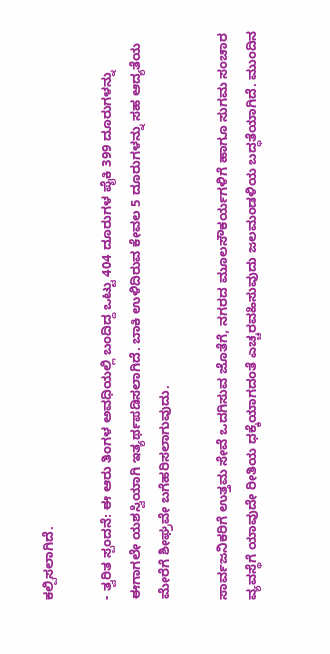ಕಲ್ಪಿಸಲಾಗಿದೆ.

- ತ್ವರಿತ ಸ್ಪಂದನೆ: ಈ ಆರು ತಿಂಗಳ ಅವಧಿಯಲ್ಲಿ ಬಂದಿದ್ದ ಒಟ್ಟು 404 ದೂರುಗಳ ಪೈಕಿ 399 ದೂರುಗಳನ್ನು ಈಗಾಗಲೇ ಯಶಸ್ವಿಯಾಗಿ ಇತ್ಯರ್ಥಪಡಿಸಲಾಗಿದೆ. ಬಾಕಿ ಉಳಿದಿರುವ ಕೇವಲ 5 ದೂರುಗಳನ್ನು ಸಹ ಆದ್ಯತೆಯ ಮೇರೆಗೆ ಶೀಘ್ರವೇ ಬಗೆಹರಿಸಲಾಗುವುದು.

ಸಾರ್ವಜನಿಕರಿಗೆ ಉತ್ತಮ ಸೇವೆ ಒದಗಿಸುವ ಜೊತೆಗೆ, ನಗರದ ಮೂಲಸೌಕರ್ಯಗಳಿಗೆ ಹಾಗೂ ಸುಗಮ ಸಂಚಾರ ವ್ಯವಸ್ಥೆಗೆ ಯಾವುದೇ ರೀತಿಯ ಧಕ್ಕೆಯಾಗದಂತೆ ಎಚ್ಚರವಹಿಸುವುದು ಜಲಮಂಡಳಿಯ ಬದ್ಧತೆಯಾಗಿದೆ. ಮುಂದಿನ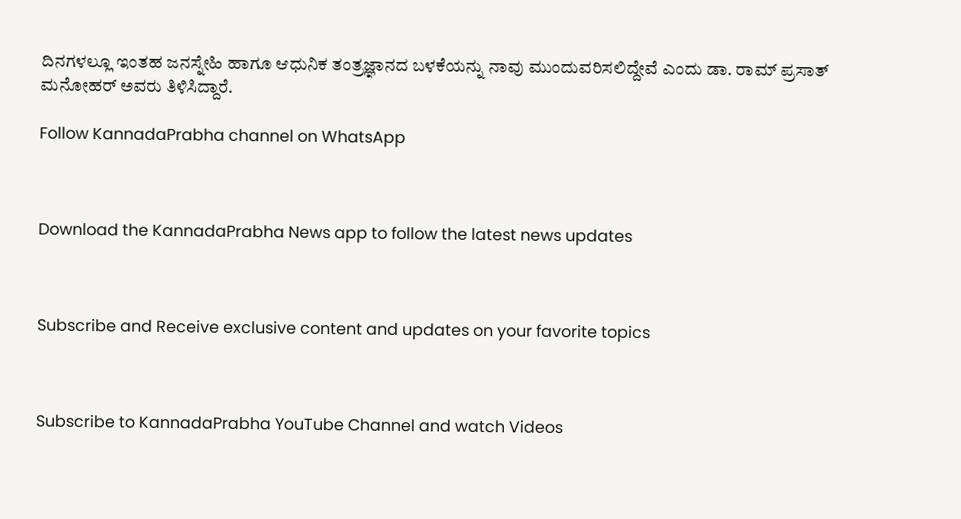ದಿನಗಳಲ್ಲೂ ಇಂತಹ ಜನಸ್ನೇಹಿ ಹಾಗೂ ಆಧುನಿಕ ತಂತ್ರಜ್ಞಾನದ ಬಳಕೆಯನ್ನು ನಾವು ಮುಂದುವರಿಸಲಿದ್ದೇವೆ ಎಂದು ಡಾ. ರಾಮ್ ಪ್ರಸಾತ್ ಮನೋಹರ್ ಅವರು ತಿಳಿಸಿದ್ದಾರೆ.

Follow KannadaPrabha channel on WhatsApp



Download the KannadaPrabha News app to follow the latest news updates



Subscribe and Receive exclusive content and updates on your favorite topics



Subscribe to KannadaPrabha YouTube Channel and watch Videos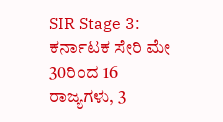SIR Stage 3: ಕರ್ನಾಟಕ ಸೇರಿ ಮೇ 30ರಿಂದ 16 ರಾಜ್ಯಗಳು, 3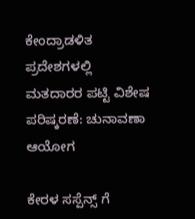ಕೇಂದ್ರಾಡಳಿತ ಪ್ರದೇಶಗಳಲ್ಲಿ ಮತದಾರರ ಪಟ್ಟಿ ವಿಶೇಷ ಪರಿಷ್ಕರಣೆ: ಚುನಾವಣಾ ಆಯೋಗ

ಕೇರಳ ಸಸ್ಪೆನ್ಸ್ ಗೆ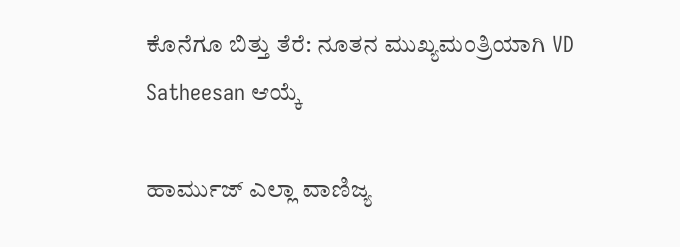ಕೊನೆಗೂ ಬಿತ್ತು ತೆರೆ: ನೂತನ ಮುಖ್ಯಮಂತ್ರಿಯಾಗಿ VD Satheesan ಆಯ್ಕೆ

ಹಾರ್ಮುಜ್ ಎಲ್ಲಾ ವಾಣಿಜ್ಯ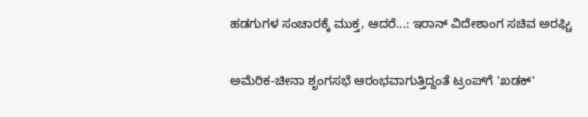ಹಡಗುಗಳ ಸಂಚಾರಕ್ಕೆ ಮುಕ್ತ, ಆದರೆ...: ಇರಾನ್ ವಿದೇಶಾಂಗ ಸಚಿವ ಅರಘ್ಚಿ

ಅಮೆರಿಕ-ಚೀನಾ ಶೃಂಗಸಭೆ ಆರಂಭವಾಗುತ್ತಿದ್ದಂತೆ ಟ್ರಂಪ್‌ಗೆ 'ಖಡಕ್'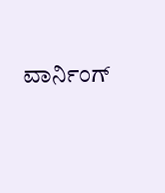ವಾರ್ನಿಂಗ್‌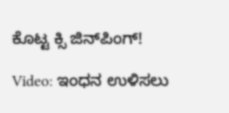ಕೊಟ್ಟ ಕ್ಸಿ ಜಿನ್‌ಪಿಂಗ್‌!

Video: ಇಂಧನ ಉಳಿಸಲು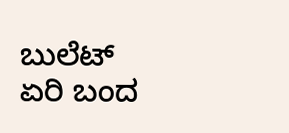ಬುಲೆಟ್ ಏರಿ ಬಂದ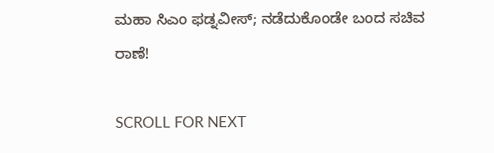ಮಹಾ ಸಿಎಂ ಫಡ್ನವೀಸ್; ನಡೆದುಕೊಂಡೇ ಬಂದ ಸಚಿವ ರಾಣೆ!

SCROLL FOR NEXT